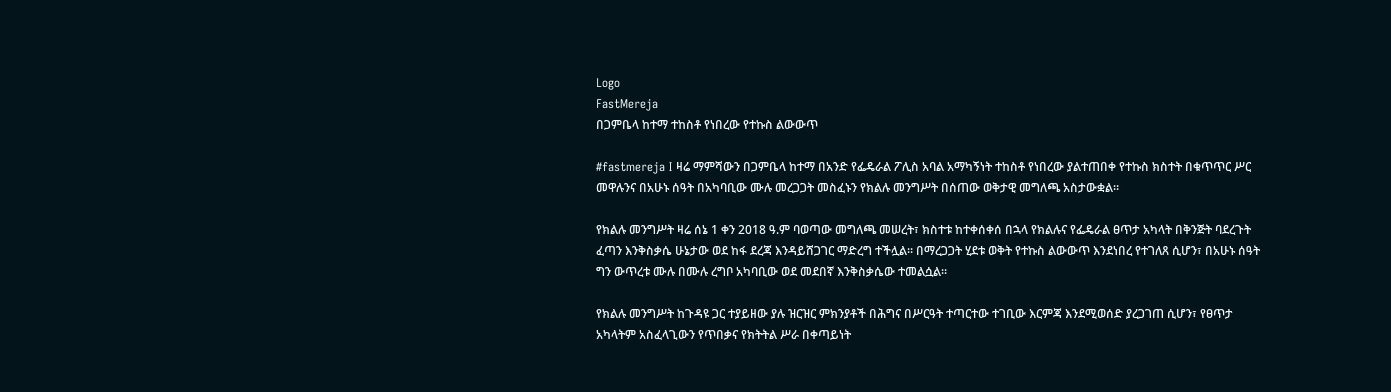Logo
FastMereja
በጋምቤላ ከተማ ተከስቶ የነበረው የተኩስ ልውውጥ

#fastmereja I ዛሬ ማምሻውን በጋምቤላ ከተማ በአንድ የፌዴራል ፖሊስ አባል አማካኝነት ተከስቶ የነበረው ያልተጠበቀ የተኩስ ክስተት በቁጥጥር ሥር መዋሉንና በአሁኑ ሰዓት በአካባቢው ሙሉ መረጋጋት መስፈኑን የክልሉ መንግሥት በሰጠው ወቅታዊ መግለጫ አስታውቋል።

የክልሉ መንግሥት ዛሬ ሰኔ 1 ቀን 2018 ዓ.ም ባወጣው መግለጫ መሠረት፣ ክስተቱ ከተቀሰቀሰ በኋላ የክልሉና የፌዴራል ፀጥታ አካላት በቅንጅት ባደረጉት ፈጣን እንቅስቃሴ ሁኔታው ወደ ከፋ ደረጃ እንዳይሸጋገር ማድረግ ተችሏል። በማረጋጋት ሂደቱ ወቅት የተኩስ ልውውጥ እንደነበረ የተገለጸ ሲሆን፣ በአሁኑ ሰዓት ግን ውጥረቱ ሙሉ በሙሉ ረግቦ አካባቢው ወደ መደበኛ እንቅስቃሴው ተመልሷል።

የክልሉ መንግሥት ከጉዳዩ ጋር ተያይዘው ያሉ ዝርዝር ምክንያቶች በሕግና በሥርዓት ተጣርተው ተገቢው እርምጃ እንደሚወሰድ ያረጋገጠ ሲሆን፣ የፀጥታ አካላትም አስፈላጊውን የጥበቃና የክትትል ሥራ በቀጣይነት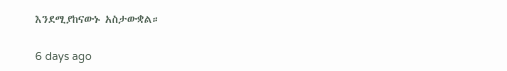እንደሚያከናውኑ አስታውቋል።

6 days ago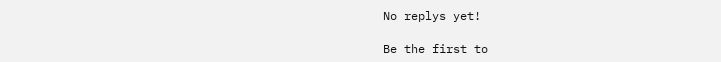No replys yet!

Be the first to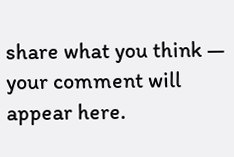share what you think — your comment will appear here.